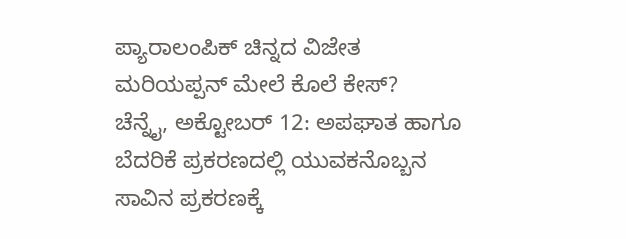ಪ್ಯಾರಾಲಂಪಿಕ್ ಚಿನ್ನದ ವಿಜೇತ ಮರಿಯಪ್ಪನ್ ಮೇಲೆ ಕೊಲೆ ಕೇಸ್?
ಚೆನ್ನೈ, ಅಕ್ಟೋಬರ್ 12: ಅಪಘಾತ ಹಾಗೂ ಬೆದರಿಕೆ ಪ್ರಕರಣದಲ್ಲಿ ಯುವಕನೊಬ್ಬನ ಸಾವಿನ ಪ್ರಕರಣಕ್ಕೆ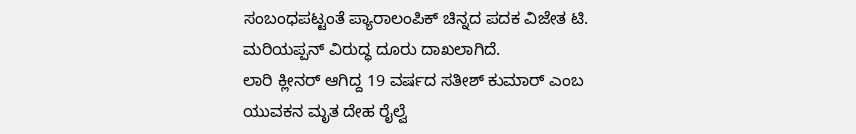ಸಂಬಂಧಪಟ್ಟಂತೆ ಪ್ಯಾರಾಲಂಪಿಕ್ ಚಿನ್ನದ ಪದಕ ವಿಜೇತ ಟಿ. ಮರಿಯಪ್ಪನ್ ವಿರುದ್ಧ ದೂರು ದಾಖಲಾಗಿದೆ.
ಲಾರಿ ಕ್ಲೀನರ್ ಆಗಿದ್ದ 19 ವರ್ಷದ ಸತೀಶ್ ಕುಮಾರ್ ಎಂಬ ಯುವಕನ ಮೃತ ದೇಹ ರೈಲ್ವೆ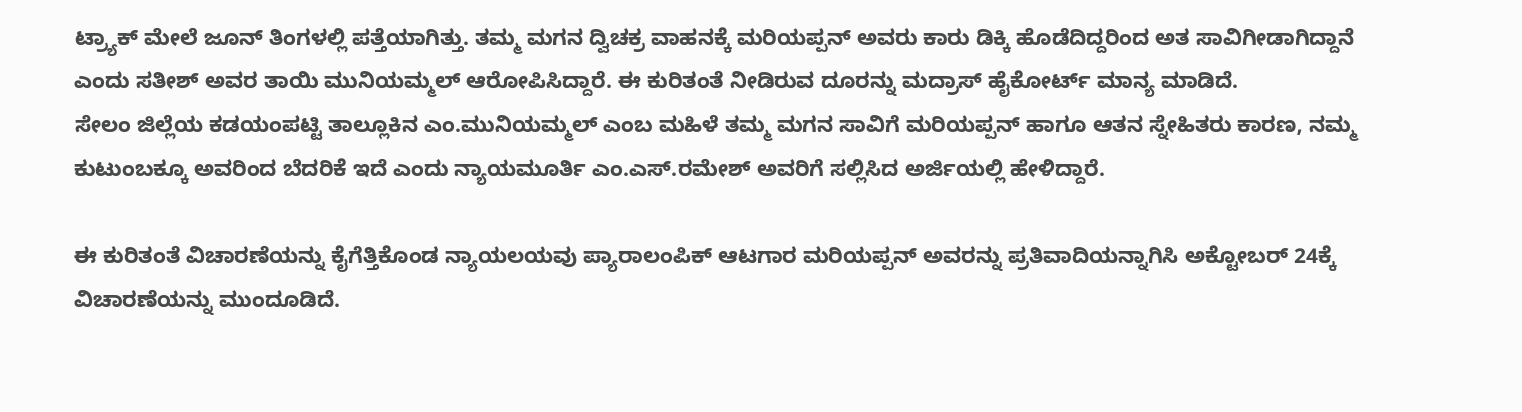ಟ್ರ್ಯಾಕ್ ಮೇಲೆ ಜೂನ್ ತಿಂಗಳಲ್ಲಿ ಪತ್ತೆಯಾಗಿತ್ತು. ತಮ್ಮ ಮಗನ ದ್ವಿಚಕ್ರ ವಾಹನಕ್ಕೆ ಮರಿಯಪ್ಪನ್ ಅವರು ಕಾರು ಡಿಕ್ಕಿ ಹೊಡೆದಿದ್ದರಿಂದ ಅತ ಸಾವಿಗೀಡಾಗಿದ್ದಾನೆ ಎಂದು ಸತೀಶ್ ಅವರ ತಾಯಿ ಮುನಿಯಮ್ಮಲ್ ಆರೋಪಿಸಿದ್ದಾರೆ. ಈ ಕುರಿತಂತೆ ನೀಡಿರುವ ದೂರನ್ನು ಮದ್ರಾಸ್ ಹೈಕೋರ್ಟ್ ಮಾನ್ಯ ಮಾಡಿದೆ.
ಸೇಲಂ ಜಿಲ್ಲೆಯ ಕಡಯಂಪಟ್ಟಿ ತಾಲ್ಲೂಕಿನ ಎಂ.ಮುನಿಯಮ್ಮಲ್ ಎಂಬ ಮಹಿಳೆ ತಮ್ಮ ಮಗನ ಸಾವಿಗೆ ಮರಿಯಪ್ಪನ್ ಹಾಗೂ ಆತನ ಸ್ನೇಹಿತರು ಕಾರಣ, ನಮ್ಮ ಕುಟುಂಬಕ್ಕೂ ಅವರಿಂದ ಬೆದರಿಕೆ ಇದೆ ಎಂದು ನ್ಯಾಯಮೂರ್ತಿ ಎಂ.ಎಸ್.ರಮೇಶ್ ಅವರಿಗೆ ಸಲ್ಲಿಸಿದ ಅರ್ಜಿಯಲ್ಲಿ ಹೇಳಿದ್ದಾರೆ.

ಈ ಕುರಿತಂತೆ ವಿಚಾರಣೆಯನ್ನು ಕೈಗೆತ್ತಿಕೊಂಡ ನ್ಯಾಯಲಯವು ಪ್ಯಾರಾಲಂಪಿಕ್ ಆಟಗಾರ ಮರಿಯಪ್ಪನ್ ಅವರನ್ನು ಪ್ರತಿವಾದಿಯನ್ನಾಗಿಸಿ ಅಕ್ಟೋಬರ್ 24ಕ್ಕೆ ವಿಚಾರಣೆಯನ್ನು ಮುಂದೂಡಿದೆ.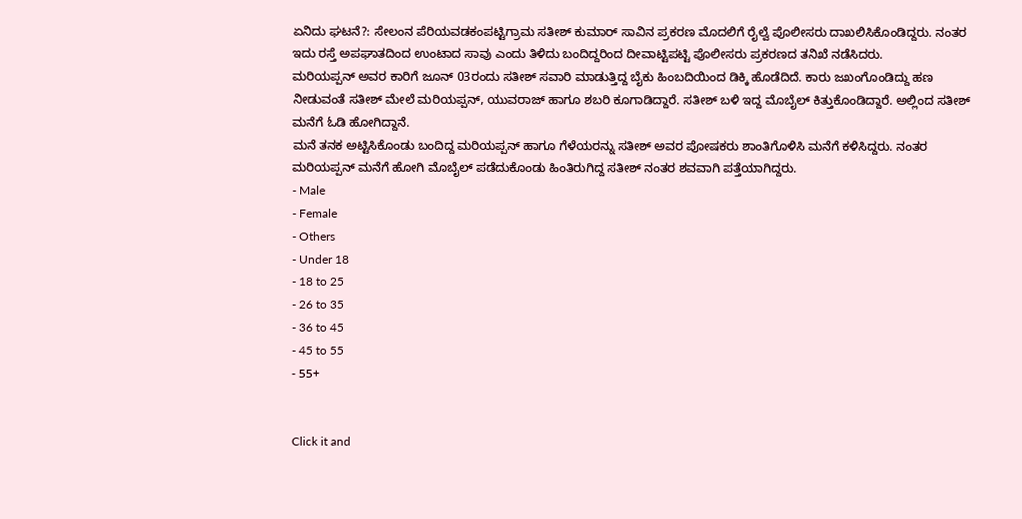ಏನಿದು ಘಟನೆ?: ಸೇಲಂನ ಪೆರಿಯವಡಕಂಪಟ್ಟಿಗ್ರಾಮ ಸತೀಶ್ ಕುಮಾರ್ ಸಾವಿನ ಪ್ರಕರಣ ಮೊದಲಿಗೆ ರೈಲ್ವೆ ಪೊಲೀಸರು ದಾಖಲಿಸಿಕೊಂಡಿದ್ದರು. ನಂತರ ಇದು ರಸ್ತೆ ಅಪಘಾತದಿಂದ ಉಂಟಾದ ಸಾವು ಎಂದು ತಿಳಿದು ಬಂದಿದ್ದರಿಂದ ದೀವಾಟ್ಟಿಪಟ್ಟಿ ಪೊಲೀಸರು ಪ್ರಕರಣದ ತನಿಖೆ ನಡೆಸಿದರು.
ಮರಿಯಪ್ಪನ್ ಅವರ ಕಾರಿಗೆ ಜೂನ್ 03ರಂದು ಸತೀಶ್ ಸವಾರಿ ಮಾಡುತ್ತಿದ್ದ ಬೈಕು ಹಿಂಬದಿಯಿಂದ ಡಿಕ್ಕಿ ಹೊಡೆದಿದೆ. ಕಾರು ಜಖಂಗೊಂಡಿದ್ದು ಹಣ ನೀಡುವಂತೆ ಸತೀಶ್ ಮೇಲೆ ಮರಿಯಪ್ಪನ್, ಯುವರಾಜ್ ಹಾಗೂ ಶಬರಿ ಕೂಗಾಡಿದ್ದಾರೆ. ಸತೀಶ್ ಬಳಿ ಇದ್ದ ಮೊಬೈಲ್ ಕಿತ್ತುಕೊಂಡಿದ್ದಾರೆ. ಅಲ್ಲಿಂದ ಸತೀಶ್ ಮನೆಗೆ ಓಡಿ ಹೋಗಿದ್ದಾನೆ.
ಮನೆ ತನಕ ಅಟ್ಟಿಸಿಕೊಂಡು ಬಂದಿದ್ದ ಮರಿಯಪ್ಪನ್ ಹಾಗೂ ಗೆಳೆಯರನ್ನು ಸತೀಶ್ ಅವರ ಪೋಷಕರು ಶಾಂತಿಗೊಳಿಸಿ ಮನೆಗೆ ಕಳಿಸಿದ್ದರು. ನಂತರ ಮರಿಯಪ್ಪನ್ ಮನೆಗೆ ಹೋಗಿ ಮೊಬೈಲ್ ಪಡೆದುಕೊಂಡು ಹಿಂತಿರುಗಿದ್ದ ಸತೀಶ್ ನಂತರ ಶವವಾಗಿ ಪತ್ತೆಯಾಗಿದ್ದರು.
- Male
- Female
- Others
- Under 18
- 18 to 25
- 26 to 35
- 36 to 45
- 45 to 55
- 55+


Click it and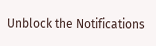Unblock the Notifications